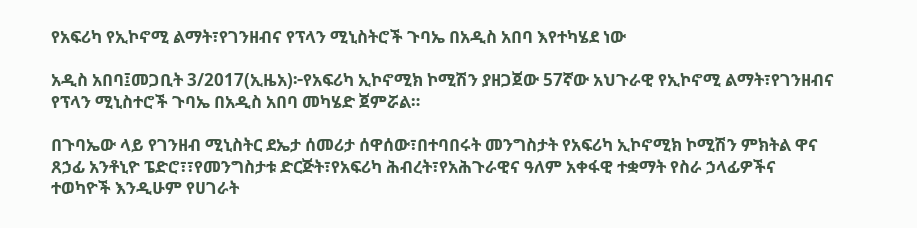የአፍሪካ የኢኮኖሚ ልማት፣የገንዘብና የፕላን ሚኒስትሮች ጉባኤ በአዲስ አበባ እየተካሄደ ነው

አዲስ አበባ፤መጋቢት 3/2017(ኢዜአ)፦የአፍሪካ ኢኮኖሚክ ኮሚሽን ያዘጋጀው 57ኛው አህጉራዊ የኢኮኖሚ ልማት፣የገንዘብና የፕላን ሚኒስተሮች ጉባኤ በአዲስ አበባ መካሄድ ጀምሯል።

በጉባኤው ላይ የገንዘብ ሚኒስትር ደኤታ ሰመሪታ ሰዋሰው፣በተባበሩት መንግስታት የአፍሪካ ኢኮኖሚክ ኮሚሽን ምክትል ዋና ጸኃፊ አንቶኒዮ ፔድሮ፣፣የመንግስታቱ ድርጅት፣የአፍሪካ ሕብረት፣የአሕጉራዊና ዓለም አቀፋዊ ተቋማት የስራ ኃላፊዎችና ተወካዮች እንዲሁም የሀገራት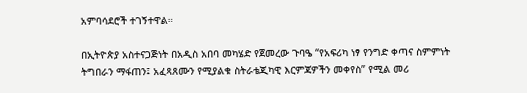አምባሳደሮች ተገኝተዋል።

በኢትዮጵያ አስተናጋጅነት በአዲስ አበባ መካሄድ የጀመረው ጉባዔ “የአፍሪካ ነፃ የንግድ ቀጣና ስምምነት ትግበራን ማፋጠን፤ አፈጻጸሙን የሚያልቁ ስትራቴጂካዊ እርምጃዎችን መቀየስ” የሚል መሪ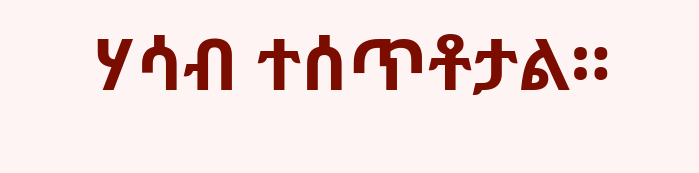ሃሳብ ተሰጥቶታል።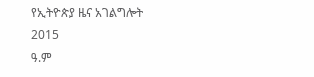የኢትዮጵያ ዜና አገልግሎት
2015
ዓ.ም